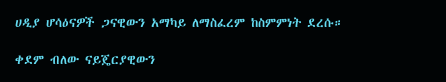ሀዲያ ሆሳዕናዎች ጋናዊውን አማካይ ለማስፈረም ከስምምነት ደረሱ።

ቀደም ብለው ናይጄርያዊውን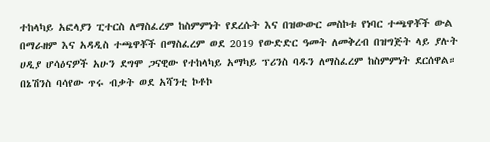ተከላካይ አፎላያን ፒተርስ ለማስፈረም ከስምምነት የደረሱት እና በዝውውር መስኮቱ የነባር ተጫዋቾች ውል በማራዘም እና አዳዲስ ተጫዋቾች በማስፈረም ወደ 2019 የውድድር ዓመት ለመቅረብ በዝግጅት ላይ ያሉት ሀዲያ ሆሳዕናዎች አሁን ደግሞ ጋናዊው የተከላካይ አማካይ ፕሪንስ ባዱን ለማስፈረም ከስምምነት ደርሰዋል።
በኔሽንስ ባሳየው ጥሩ ብቃት ወደ አሻንቲ ኮቶኮ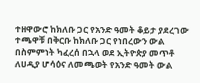ተዘዋውሮ ከክለቡ ጋር የአንድ ዓመት ቆይታ ያደረገው ተጫዋቹ በቅርቡ ከክለቡ ጋር የነበረውን ውል በስምምነት ካፈረሰ በኋላ ወደ ኢትዮጵያ መጥቶ ለሀዲያ ሆሳዕና ለመጫወት የአንድ ዓመት ውል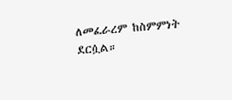ለመፈራረም ከስምምነት ደርሷል።